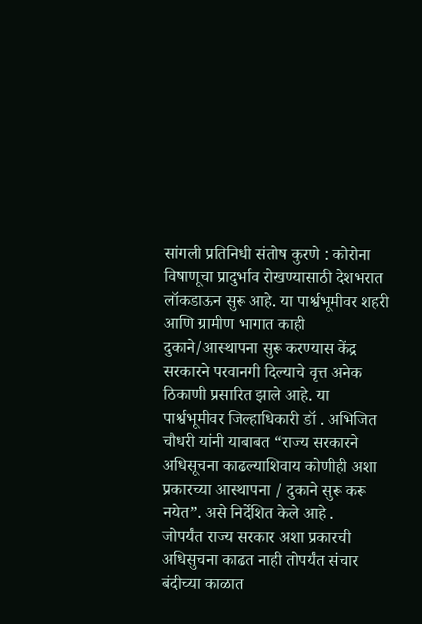सांगली प्रतिनिधी संतोष कुरणे : कोरोना विषाणूचा प्रादुर्भाव रोखण्यासाठी देशभरात लॉकडाऊन सुरू आहे. या पार्श्वभूमीवर शहरी आणि ग्रामीण भागात काही दुकाने/आस्थापना सुरू करण्यास केंद्र सरकारने परवानगी दिल्याचे वृत्त अनेक ठिकाणी प्रसारित झाले आहे. या पार्श्वभूमीवर जिल्हाधिकारी डॉ . अभिजित चौधरी यांनी याबाबत “राज्य सरकारने अधिसूचना काढल्याशिवाय कोणीही अशा प्रकारच्या आस्थापना / दुकाने सुरू करू नयेत”. असे निर्देशित केले आहे .
जोपर्यंत राज्य सरकार अशा प्रकारची अधिसुचना काढत नाही तोपर्यंत संचार बंदीच्या काळात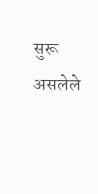सुरू असलेले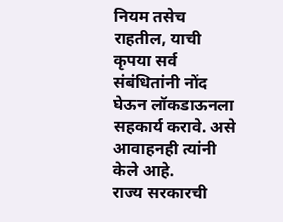नियम तसेच राहतील, याची कृपया सर्व संबंधितांनी नोंद घेऊन लॉकडाऊनला सहकार्य करावे. असे आवाहनही त्यांनी केले आहे.
राज्य सरकारची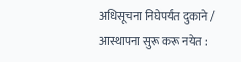अधिसूचना निघेपर्यंत दुकाने / आस्थापना सुरू करू नयेत :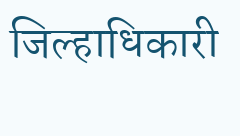जिल्हाधिकारी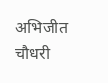अभिजीत चौधरी